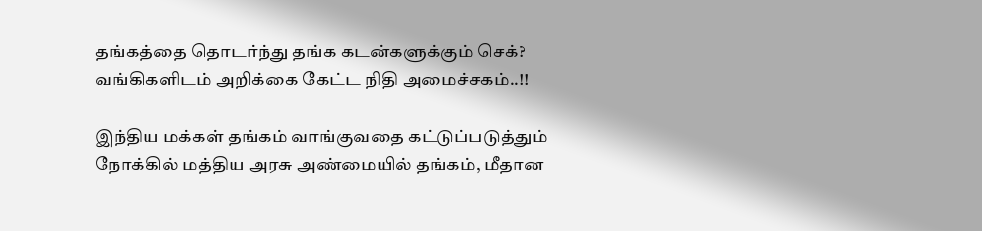தங்கத்தை தொடர்ந்து தங்க கடன்களுக்கும் செக்? வங்கிகளிடம் அறிக்கை கேட்ட நிதி அமைச்சகம்..!!

இந்திய மக்கள் தங்கம் வாங்குவதை கட்டுப்படுத்தும் நோக்கில் மத்திய அரசு அண்மையில் தங்கம், மீதான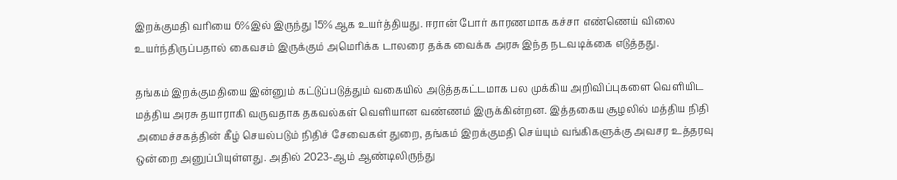இறக்குமதி வரியை 6%இல் இருந்து 15%ஆக உயர்த்தியது. ஈரான் போர் காரணமாக கச்சா எண்ணெய் விலை உயர்ந்திருப்பதால் கைவசம் இருக்கும் அமெரிக்க டாலரை தக்க வைக்க அரசு இந்த நடவடிக்கை எடுத்தது.

தங்கம் இறக்குமதியை இன்னும் கட்டுப்படுத்தும் வகையில் அடுத்தகட்டமாக பல முக்கிய அறிவிப்புகளை வெளியிட மத்திய அரசு தயாராகி வருவதாக தகவல்கள் வெளியான வண்ணம் இருக்கின்றன. இத்தகைய சூழலில் மத்திய நிதி அமைச்சகத்தின் கீழ் செயல்படும் நிதிச் சேவைகள் துறை, தங்கம் இறக்குமதி செய்யும் வங்கிகளுக்கு அவசர உத்தரவு ஒன்றை அனுப்பியுள்ளது. அதில் 2023-ஆம் ஆண்டிலிருந்து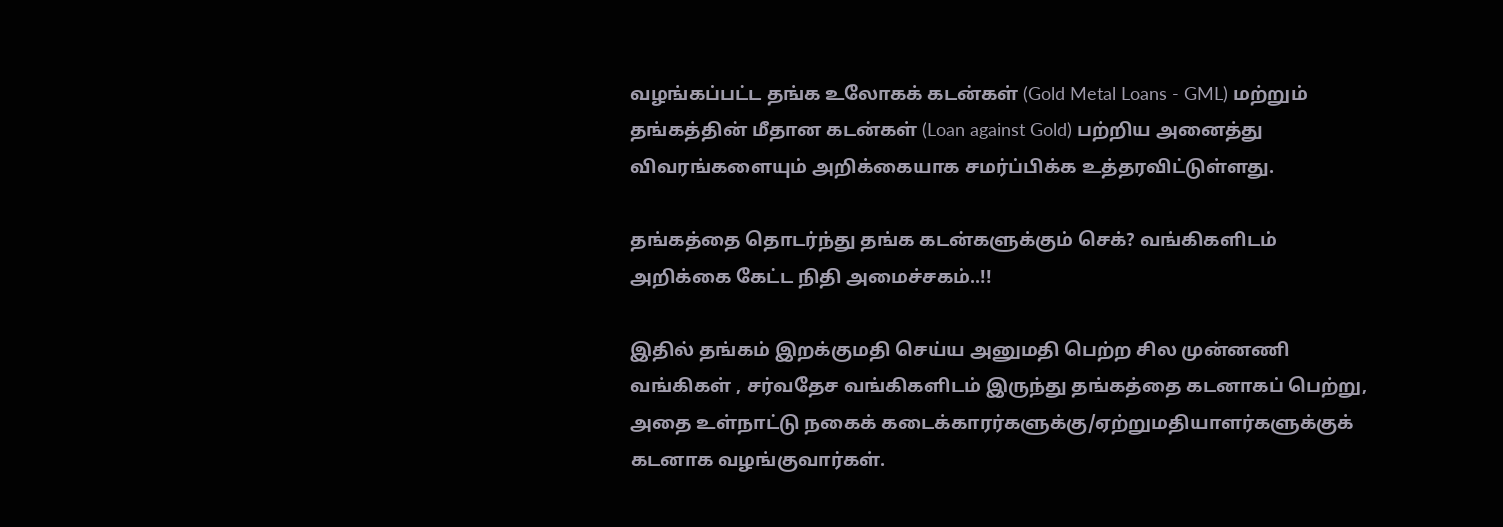வழங்கப்பட்ட தங்க உலோகக் கடன்கள் (Gold Metal Loans - GML) மற்றும் தங்கத்தின் மீதான கடன்கள் (Loan against Gold) பற்றிய அனைத்து விவரங்களையும் அறிக்கையாக சமர்ப்பிக்க உத்தரவிட்டுள்ளது.

தங்கத்தை தொடர்ந்து தங்க கடன்களுக்கும் செக்? வங்கிகளிடம் அறிக்கை கேட்ட நிதி அமைச்சகம்..!!

இதில் தங்கம் இறக்குமதி செய்ய அனுமதி பெற்ற சில முன்னணி வங்கிகள் , சர்வதேச வங்கிகளிடம் இருந்து தங்கத்தை கடனாகப் பெற்று, அதை உள்நாட்டு நகைக் கடைக்காரர்களுக்கு/ஏற்றுமதியாளர்களுக்குக் கடனாக வழங்குவார்கள்.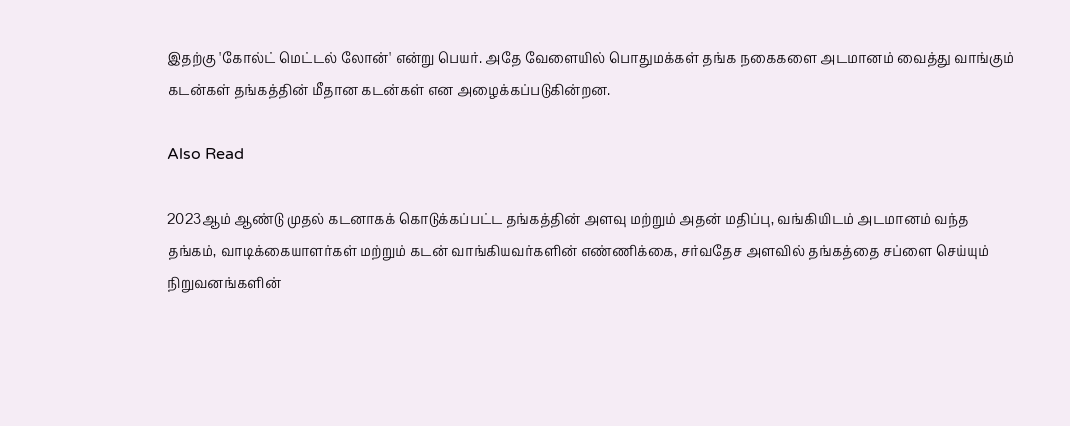இதற்கு 'கோல்ட் மெட்டல் லோன்' என்று பெயர். அதே வேளையில் பொதுமக்கள் தங்க நகைகளை அடமானம் வைத்து வாங்கும் கடன்கள் தங்கத்தின் மீதான கடன்கள் என அழைக்கப்படுகின்றன.

Also Read

2023ஆம் ஆண்டு முதல் கடனாகக் கொடுக்கப்பட்ட தங்கத்தின் அளவு மற்றும் அதன் மதிப்பு, வங்கியிடம் அடமானம் வந்த தங்கம், வாடிக்கையாளர்கள் மற்றும் கடன் வாங்கியவர்களின் எண்ணிக்கை, சர்வதேச அளவில் தங்கத்தை சப்ளை செய்யும் நிறுவனங்களின்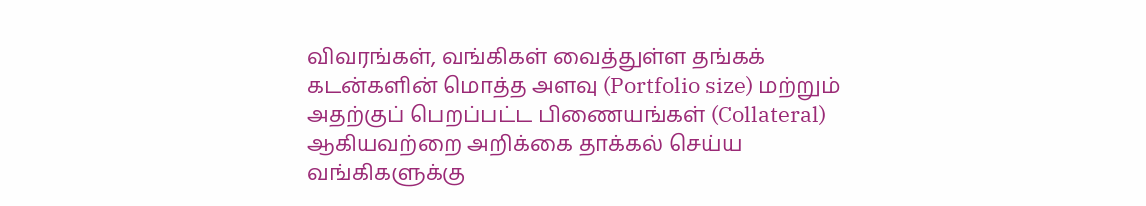விவரங்கள், வங்கிகள் வைத்துள்ள தங்கக் கடன்களின் மொத்த அளவு (Portfolio size) மற்றும் அதற்குப் பெறப்பட்ட பிணையங்கள் (Collateral) ஆகியவற்றை அறிக்கை தாக்கல் செய்ய வங்கிகளுக்கு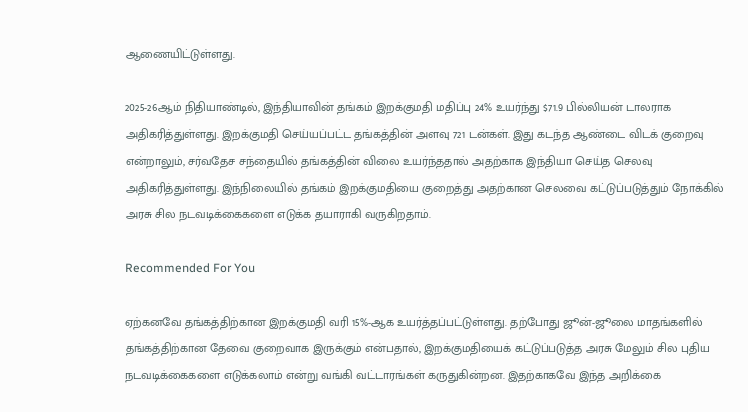ஆணையிட்டுள்ளது.

2025-26ஆம் நிதியாண்டில், இந்தியாவின் தங்கம் இறக்குமதி மதிப்பு 24% உயர்ந்து $71.9 பில்லியன் டாலராக அதிகரித்துள்ளது. இறக்குமதி செய்யப்பட்ட தங்கத்தின் அளவு 721 டன்கள். இது கடந்த ஆண்டை விடக் குறைவு என்றாலும், சர்வதேச சந்தையில் தங்கத்தின் விலை உயர்ந்ததால் அதற்காக இந்தியா செய்த செலவு அதிகரித்துள்ளது. இந்நிலையில் தங்கம் இறக்குமதியை குறைத்து அதற்கான செலவை கட்டுப்படுத்தும் நோக்கில் அரசு சில நடவடிக்கைகளை எடுக்க தயாராகி வருகிறதாம்.

Recommended For You

ஏற்கனவே தங்கத்திற்கான இறக்குமதி வரி 15%-ஆக உயர்த்தப்பட்டுள்ளது. தற்போது ஜூன்-ஜூலை மாதங்களில் தங்கத்திற்கான தேவை குறைவாக இருக்கும் என்பதால், இறக்குமதியைக் கட்டுப்படுத்த அரசு மேலும் சில புதிய நடவடிக்கைகளை எடுக்கலாம் என்று வங்கி வட்டாரங்கள் கருதுகின்றன. இதற்காகவே இந்த அறிக்கை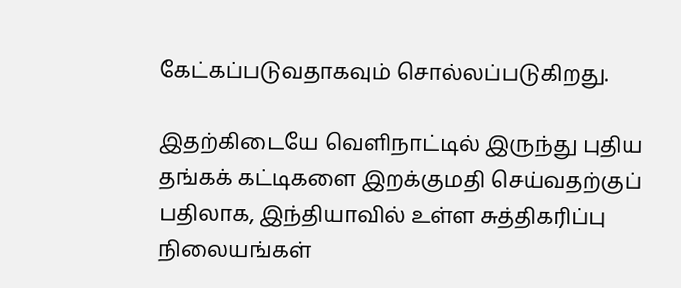கேட்கப்படுவதாகவும் சொல்லப்படுகிறது.

இதற்கிடையே வெளிநாட்டில் இருந்து புதிய தங்கக் கட்டிகளை இறக்குமதி செய்வதற்குப் பதிலாக, இந்தியாவில் உள்ள சுத்திகரிப்பு நிலையங்கள்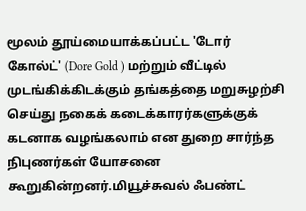மூலம் தூய்மையாக்கப்பட்ட 'டோர் கோல்ட்' (Dore Gold ) மற்றும் வீட்டில் முடங்கிக்கிடக்கும் தங்கத்தை மறுசுழற்சி செய்து நகைக் கடைக்காரர்களுக்குக் கடனாக வழங்கலாம் என துறை சார்ந்த நிபுணர்கள் யோசனை கூறுகின்றனர்.மியூச்சுவல் ஃபண்ட்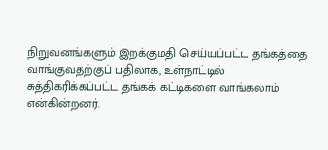நிறுவனங்களும் இறக்குமதி செய்யப்பட்ட தங்கத்தை வாங்குவதற்குப் பதிலாக, உள்நாட்டில் சுத்திகரிக்கப்பட்ட தங்கக் கட்டிகளை வாங்கலாம் என்கின்றனர்.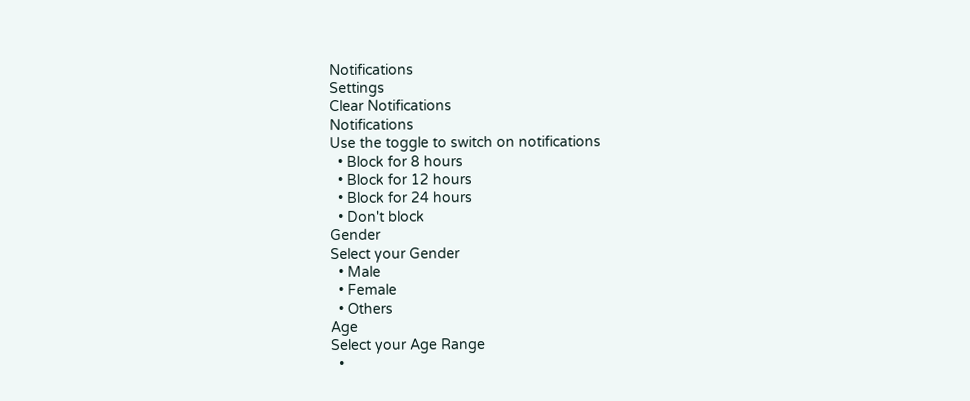Notifications
Settings
Clear Notifications
Notifications
Use the toggle to switch on notifications
  • Block for 8 hours
  • Block for 12 hours
  • Block for 24 hours
  • Don't block
Gender
Select your Gender
  • Male
  • Female
  • Others
Age
Select your Age Range
  •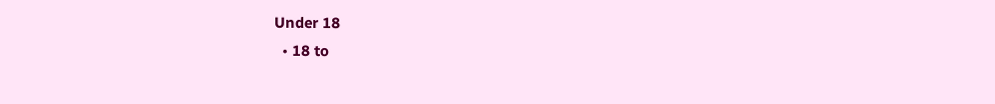Under 18
  • 18 to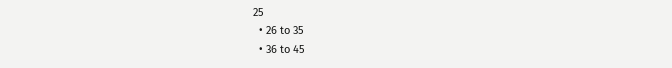25
  • 26 to 35
  • 36 to 45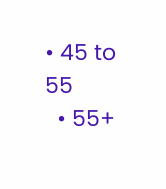• 45 to 55
  • 55+